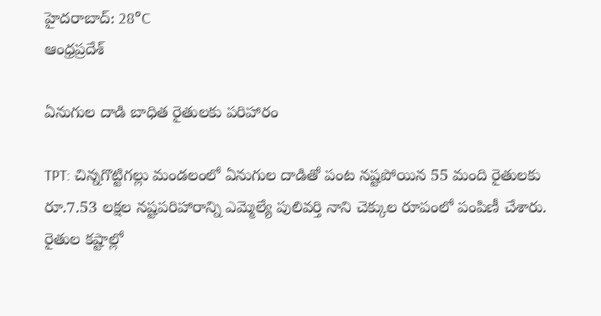హైదరాబాద్: 28°C
ఆంధ్రప్రదేశ్

ఏనుగుల దాడి బాధిత రైతులకు పరిహారం

TPT: చిన్నగొట్టిగల్లు మండలంలో ఏనుగుల దాడితో పంట నష్టపోయిన 55 మంది రైతులకు రూ.7.53 లక్షల నష్టపరిహారాన్ని ఎమ్మెల్యే పులివర్తి నాని చెక్కుల రూపంలో పంపిణీ చేశారు. రైతుల కష్టాల్లో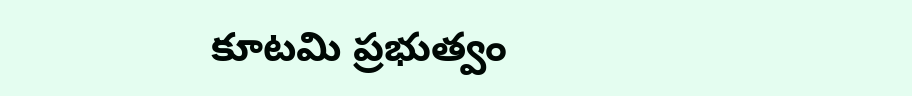కూటమి ప్రభుత్వం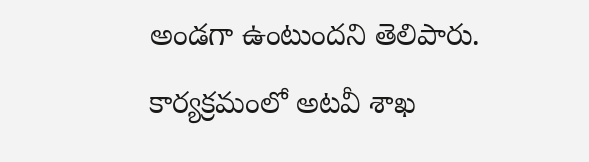అండగా ఉంటుందని తెలిపారు. కార్యక్రమంలో అటవీ శాఖ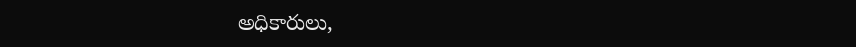అధికారులు,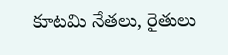కూటమి నేతలు, రైతులు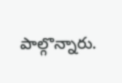పాల్గొన్నారు.